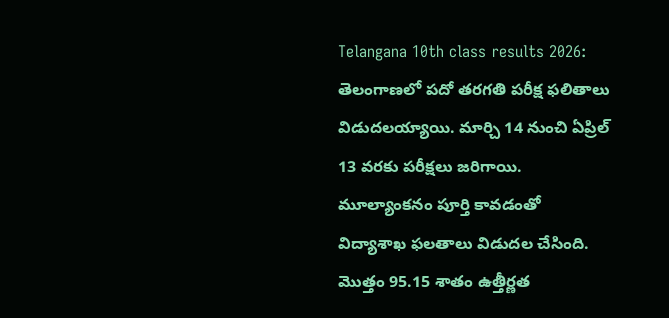Telangana 10th class results 2026: తెలంగాణలో పదో తరగతి పరీక్ష ఫలితాలు విడుదలయ్యాయి. మార్చి 14 నుంచి ఏప్రిల్ 13 వరకు పరీక్షలు జరిగాయి. మూల్యాంకనం పూర్తి కావడంతో విద్యాశాఖ ఫలతాలు విడుదల చేసింది. మొత్తం 95.15 శాతం ఉత్తీర్ణత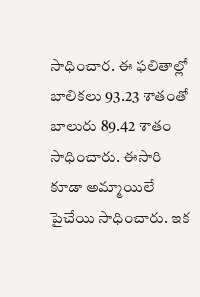సాధించార. ఈ ఫలితాల్లో బాలికలు 93.23 శాతంతో బాలురు 89.42 శాతం సాధించారు. ఈసారి కూడా అమ్మాయిలే పైచేయి సాధించారు. ఇక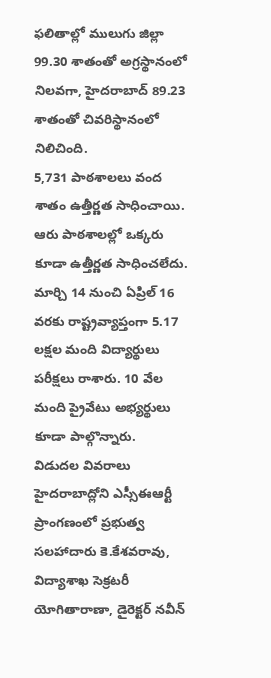ఫలితాల్లో ములుగు జిల్లా 99.30 శాతంతో అగ్రస్థానంలో నిలవగా, హైదరాబాద్ 89.23 శాతంతో చివరిస్థానంలో నిలిచింది.
5,731 పాఠశాలలు వంద శాతం ఉత్తీర్ణత సాధించాయి. ఆరు పాఠశాలల్లో ఒక్కరు కూడా ఉత్తీర్ణత సాధించలేదు. మార్చి 14 నుంచి ఏప్రిల్ 16 వరకు రాష్ట్రవ్యాప్తంగా 5.17 లక్షల మంది విద్యార్థులు పరీక్షలు రాశారు. 10 వేల మంది ప్రైవేటు అభ్యర్థులు కూడా పాల్గొన్నారు.
విడుదల వివరాలు
హైదరాబాద్లోని ఎస్సీఈఆర్టీ ప్రాంగణంలో ప్రభుత్వ సలహాదారు కె.కేశవరావు, విద్యాశాఖ సెక్రటరీ యోగితారాణా, డైరెక్టర్ నవీన్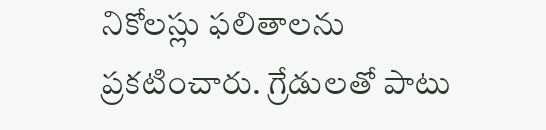నికోలస్లు ఫలితాలను ప్రకటించారు. గ్రేడులతో పాటు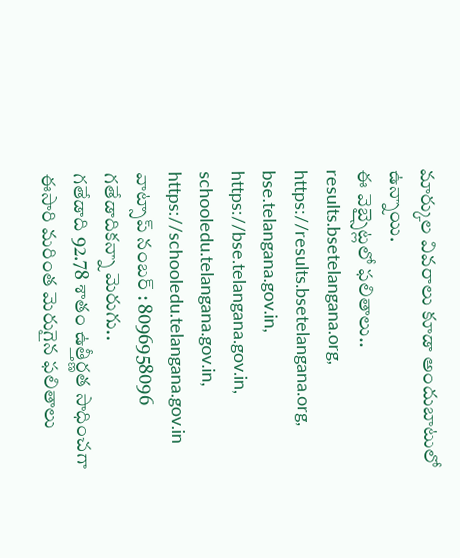మార్కుల వివరాలు కూడా అందుబాటులో ఉన్నాయి.
ఈ వెబ్సైట్లలో ఫలితాలు..
results.bsetelangana.org, https://results.bsetelangana.org, bse.telangana.gov.in, https://bse.telangana.gov.in, schooledu.telangana.gov.in, https://schooledu.telangana.gov.in
వాట్సాప్ నంబర్ : 8096958096
గతేడాదికన్నా మెరుగు..
గతేడాది 92.78 శాతం ఉత్తీర్ణత సాధించగా ఈసారి మరింత మెరుగైన ఫలితాలు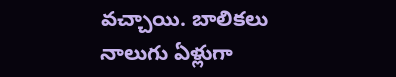వచ్చాయి. బాలికలు నాలుగు ఏళ్లుగా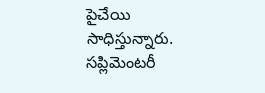పైచేయి సాధిస్తున్నారు. సప్లిమెంటరీ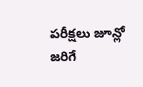పరీక్షలు జూన్లో జరిగే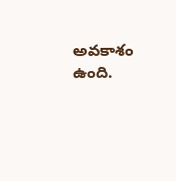అవకాశం ఉంది.